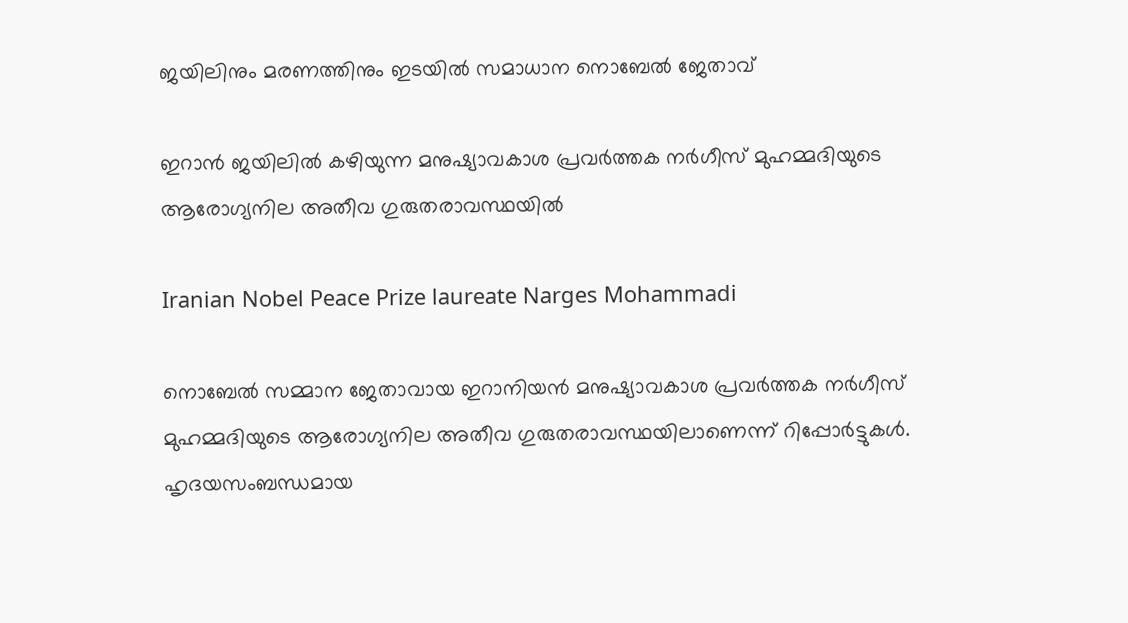ജയിലിനും മരണത്തിനും ഇടയില്‍ സമാധാന നൊബേല്‍ ജേതാവ്

ഇറാന്‍ ജയിലില്‍ കഴിയുന്ന മനുഷ്യാവകാശ പ്രവര്‍ത്തക നര്‍ഗീസ് മുഹമ്മദിയുടെ ആരോഗ്യനില അതീവ ഗുരുതരാവസ്ഥയില്‍

Iranian Nobel Peace Prize laureate Narges Mohammadi

നൊബേല്‍ സമ്മാന ജേതാവായ ഇറാനിയന്‍ മനുഷ്യാവകാശ പ്രവര്‍ത്തക നര്‍ഗീസ് മുഹമ്മദിയുടെ ആരോഗ്യനില അതീവ ഗുരുതരാവസ്ഥയിലാണെന്ന് റിപ്പോര്‍ട്ടുകള്‍. ഹൃദയസംബന്ധമായ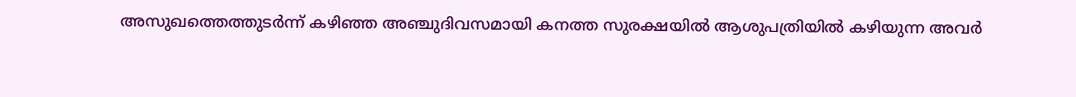അസുഖത്തെത്തുടര്‍ന്ന് കഴിഞ്ഞ അഞ്ചുദിവസമായി കനത്ത സുരക്ഷയില്‍ ആശുപത്രിയില്‍ കഴിയുന്ന അവര്‍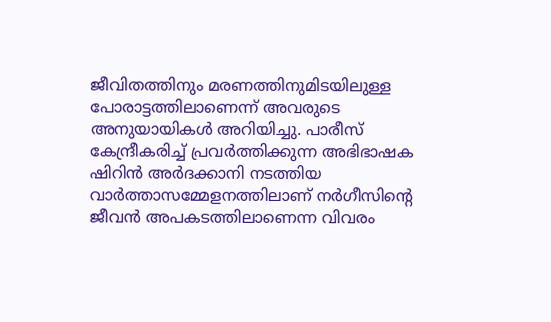ജീവിതത്തിനും മരണത്തിനുമിടയിലുള്ള പോരാട്ടത്തിലാണെന്ന് അവരുടെ അനുയായികള്‍ അറിയിച്ചു. പാരീസ് കേന്ദ്രീകരിച്ച് പ്രവര്‍ത്തിക്കുന്ന അഭിഭാഷക ഷിറിന്‍ അര്‍ദക്കാനി നടത്തിയ വാര്‍ത്താസമ്മേളനത്തിലാണ് നര്‍ഗീസിന്റെ ജീവന്‍ അപകടത്തിലാണെന്ന വിവരം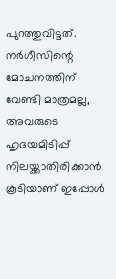പുറത്തുവിട്ടത്. നര്‍ഗീസിന്റെ മോചനത്തിന് വേണ്ടി മാത്രമല്ല, അവരുടെ ഹൃദയമിടിപ്പ് നിലയ്ക്കാതിരിക്കാന്‍ കൂടിയാണ് ഇപ്പോള്‍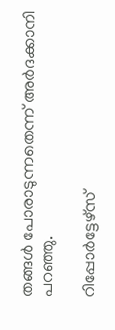തങ്ങള്‍ പോരാടുന്നതെന്ന് അര്‍ദക്കാനി പറഞ്ഞു.

റിപ്പോര്‍ട്ടേഴ്‌സ്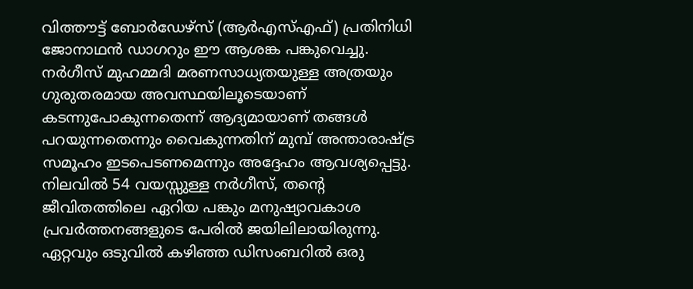വിത്തൗട്ട് ബോര്‍ഡേഴ്‌സ് (ആര്‍എസ്എഫ്) പ്രതിനിധി ജോനാഥന്‍ ഡാഗറും ഈ ആശങ്ക പങ്കുവെച്ചു. നര്‍ഗീസ് മുഹമ്മദി മരണസാധ്യതയുള്ള അത്രയും ഗുരുതരമായ അവസ്ഥയിലൂടെയാണ് കടന്നുപോകുന്നതെന്ന് ആദ്യമായാണ് തങ്ങള്‍ പറയുന്നതെന്നും വൈകുന്നതിന് മുമ്പ് അന്താരാഷ്ട്ര സമൂഹം ഇടപെടണമെന്നും അദ്ദേഹം ആവശ്യപ്പെട്ടു. നിലവില്‍ 54 വയസ്സുള്ള നര്‍ഗീസ്, തന്റെ ജീവിതത്തിലെ ഏറിയ പങ്കും മനുഷ്യാവകാശ പ്രവര്‍ത്തനങ്ങളുടെ പേരില്‍ ജയിലിലായിരുന്നു. ഏറ്റവും ഒടുവില്‍ കഴിഞ്ഞ ഡിസംബറില്‍ ഒരു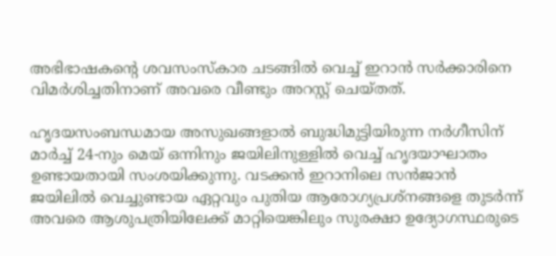അഭിഭാഷകന്റെ ശവസംസ്‌കാര ചടങ്ങില്‍ വെച്ച് ഇറാന്‍ സര്‍ക്കാരിനെ വിമര്‍ശിച്ചതിനാണ് അവരെ വീണ്ടും അറസ്റ്റ് ചെയ്തത്.

ഹൃദയസംബന്ധമായ അസുഖങ്ങളാല്‍ ബുദ്ധിമുട്ടിയിരുന്ന നര്‍ഗീസിന് മാര്‍ച്ച് 24-നും മെയ് ഒന്നിനും ജയിലിനുള്ളില്‍ വെച്ച് ഹൃദയാഘാതം ഉണ്ടായതായി സംശയിക്കുന്നു. വടക്കന്‍ ഇറാനിലെ സന്‍ജാന്‍ ജയിലില്‍ വെച്ചുണ്ടായ ഏറ്റവും പുതിയ ആരോഗ്യപ്രശ്‌നങ്ങളെ തുടര്‍ന്ന് അവരെ ആശുപത്രിയിലേക്ക് മാറ്റിയെങ്കിലും സുരക്ഷാ ഉദ്യോഗസ്ഥരുടെ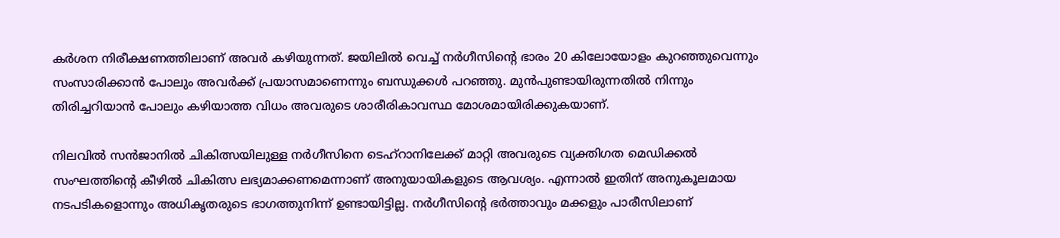കര്‍ശന നിരീക്ഷണത്തിലാണ് അവര്‍ കഴിയുന്നത്. ജയിലില്‍ വെച്ച് നര്‍ഗീസിന്റെ ഭാരം 20 കിലോയോളം കുറഞ്ഞുവെന്നും സംസാരിക്കാന്‍ പോലും അവര്‍ക്ക് പ്രയാസമാണെന്നും ബന്ധുക്കള്‍ പറഞ്ഞു. മുന്‍പുണ്ടായിരുന്നതില്‍ നിന്നും തിരിച്ചറിയാന്‍ പോലും കഴിയാത്ത വിധം അവരുടെ ശാരീരികാവസ്ഥ മോശമായിരിക്കുകയാണ്.

നിലവില്‍ സന്‍ജാനില്‍ ചികിത്സയിലുള്ള നര്‍ഗീസിനെ ടെഹ്റാനിലേക്ക് മാറ്റി അവരുടെ വ്യക്തിഗത മെഡിക്കല്‍ സംഘത്തിന്റെ കീഴില്‍ ചികിത്സ ലഭ്യമാക്കണമെന്നാണ് അനുയായികളുടെ ആവശ്യം. എന്നാല്‍ ഇതിന് അനുകൂലമായ നടപടികളൊന്നും അധികൃതരുടെ ഭാഗത്തുനിന്ന് ഉണ്ടായിട്ടില്ല. നര്‍ഗീസിന്റെ ഭര്‍ത്താവും മക്കളും പാരീസിലാണ്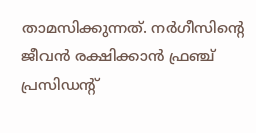താമസിക്കുന്നത്. നര്‍ഗീസിന്റെ ജീവന്‍ രക്ഷിക്കാന്‍ ഫ്രഞ്ച് പ്രസിഡന്റ്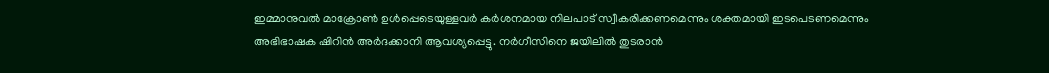ഇമ്മാനുവല്‍ മാക്രോണ്‍ ഉള്‍പ്പെടെയുള്ളവര്‍ കര്‍ശനമായ നിലപാട് സ്വീകരിക്കണമെന്നും ശക്തമായി ഇടപെടണമെന്നും അഭിഭാഷക ഷിറിന്‍ അര്‍ദക്കാനി ആവശ്യപ്പെട്ടു. നര്‍ഗീസിനെ ജയിലില്‍ തുടരാന്‍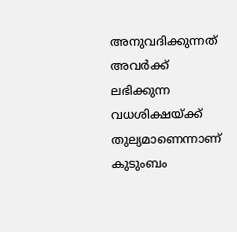അനുവദിക്കുന്നത് അവര്‍ക്ക് ലഭിക്കുന്ന വധശിക്ഷയ്ക്ക് തുല്യമാണെന്നാണ് കുടുംബം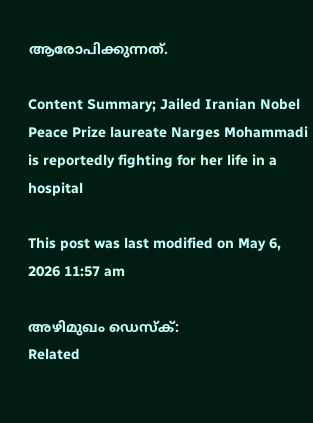ആരോപിക്കുന്നത്.

Content Summary; Jailed Iranian Nobel Peace Prize laureate Narges Mohammadi is reportedly fighting for her life in a hospital

This post was last modified on May 6, 2026 11:57 am

അഴിമുഖം ഡെസ്‌ക്:
Related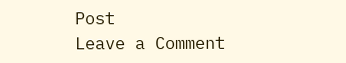Post
Leave a Comment